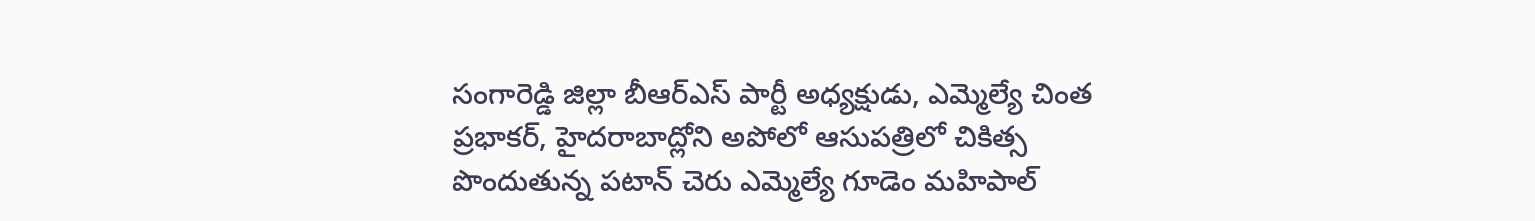సంగారెడ్డి జిల్లా బీఆర్ఎస్ పార్టీ అధ్యక్షుడు, ఎమ్మెల్యే చింత ప్రభాకర్, హైదరాబాద్లోని అపోలో ఆసుపత్రిలో చికిత్స పొందుతున్న పటాన్ చెరు ఎమ్మెల్యే గూడెం మహిపాల్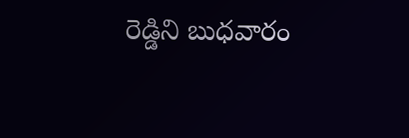రెడ్డిని బుధవారం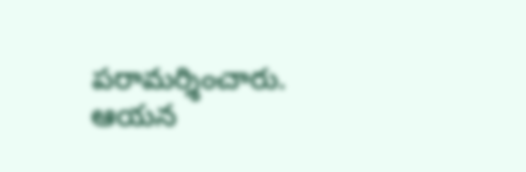పరామర్శించారు. ఆయన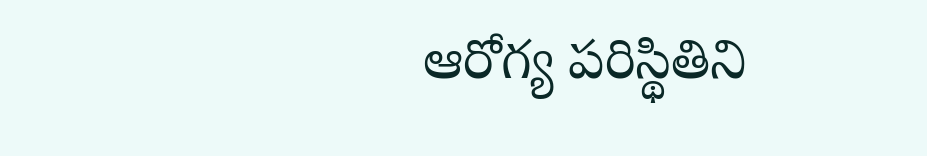ఆరోగ్య పరిస్థితిని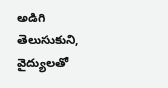అడిగి తెలుసుకుని, వైద్యులతో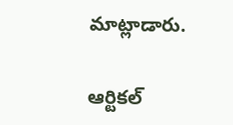మాట్లాడారు.

ఆర్టికల్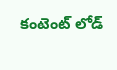కంటెంట్ లోడ్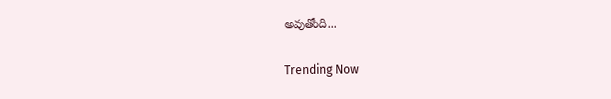అవుతోంది...

Trending Now